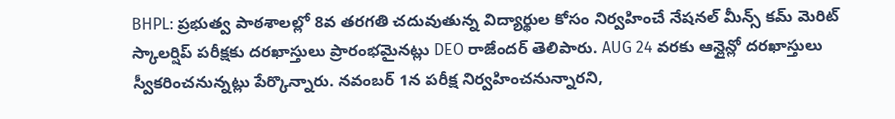BHPL: ప్రభుత్వ పాఠశాలల్లో 8వ తరగతి చదువుతున్న విద్యార్థుల కోసం నిర్వహించే నేషనల్ మీన్స్ కమ్ మెరిట్ స్కాలర్షిప్ పరీక్షకు దరఖాస్తులు ప్రారంభమైనట్లు DEO రాజేందర్ తెలిపారు. AUG 24 వరకు ఆన్లైన్లో దరఖాస్తులు స్వీకరించనున్నట్లు పేర్కొన్నారు. నవంబర్ 1న పరీక్ష నిర్వహించనున్నారని,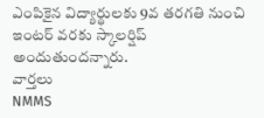ఎంపికైన విద్యార్థులకు 9వ తరగతి నుంచి ఇంటర్ వరకు స్కాలర్షిప్ అందుతుందన్నారు.
వార్తలు
NMMS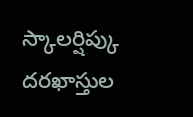స్కాలర్షిప్కు దరఖాస్తుల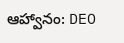ఆహ్వానం: DEO